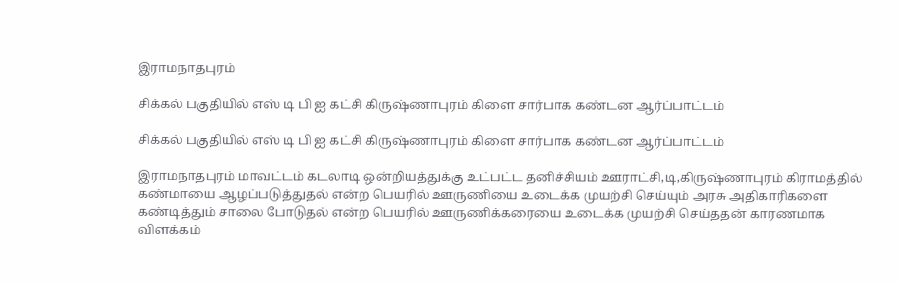இராமநாதபுரம்

சிக்கல் பகுதியில் எஸ் டி பி ஐ கட்சி கிருஷ்ணாபுரம் கிளை சார்பாக கண்டன ஆர்ப்பாட்டம்

சிக்கல் பகுதியில் எஸ் டி பி ஐ கட்சி கிருஷ்ணாபுரம் கிளை சார்பாக கண்டன ஆர்ப்பாட்டம்

இராமநாதபுரம் மாவட்டம் கடலாடி ஒன்றியத்துக்கு உட்பட்ட தனிச்சியம் ஊராட்சி,டி,கிருஷ்ணாபுரம் கிராமத்தில்
கண்மாயை ஆழப்படுத்துதல் என்ற பெயரில் ஊருணியை உடைக்க முயற்சி செய்யும் அரசு அதிகாரிகளை கண்டித்தும் சாலை போடுதல் என்ற பெயரில் ஊருணிக்கரையை உடைக்க முயற்சி செய்ததன் காரணமாக
விளக்கம்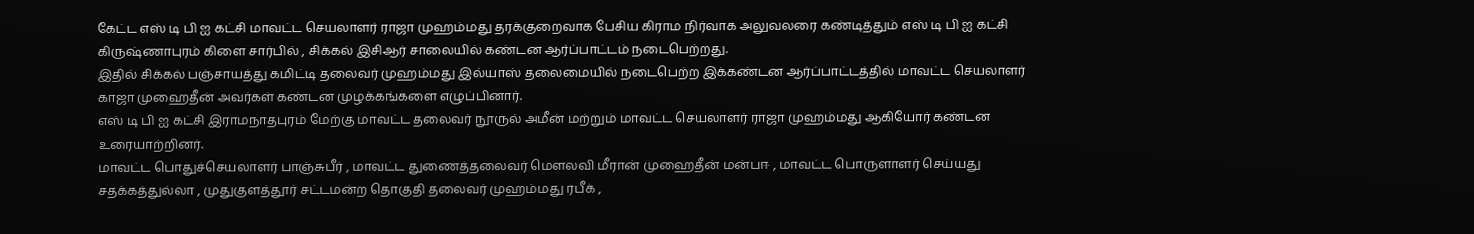கேட்ட எஸ் டி பி ஐ கட்சி மாவட்ட செயலாளர் ராஜா முஹம்மது தரக்குறைவாக பேசிய கிராம நிர்வாக அலுவலரை கண்டித்தும் எஸ் டி பி ஐ கட்சி கிருஷ்ணாபுரம் கிளை சார்பில் , சிக்கல் இசிஆர் சாலையில் கண்டன ஆர்ப்பாட்டம் நடைபெற்றது.
இதில் சிக்கல் பஞ்சாயத்து கமிட்டி தலைவர் முஹம்மது இல்யாஸ் தலைமையில் நடைபெற்ற இக்கண்டன ஆர்ப்பாட்டத்தில் மாவட்ட செயலாளர் காஜா முஹைதீன் அவர்கள் கண்டன முழக்கங்களை எழுப்பினார்.
எஸ் டி பி ஐ கட்சி இராமநாதபுரம் மேற்கு மாவட்ட தலைவர் நூருல் அமீன் மற்றும் மாவட்ட செயலாளர் ராஜா முஹம்மது ஆகியோர் கண்டன உரையாற்றினர்.
மாவட்ட பொதுச்செயலாளர் பாஞ்சுபீர் , மாவட்ட துணைத்தலைவர் மௌலவி மீரான் முஹைதீன் மன்பஈ , மாவட்ட பொருளாளர் செய்யது சதக்கத்துல்லா , முதுகுளத்தூர் சட்டமன்ற தொகுதி தலைவர் முஹம்மது ரபீக் ,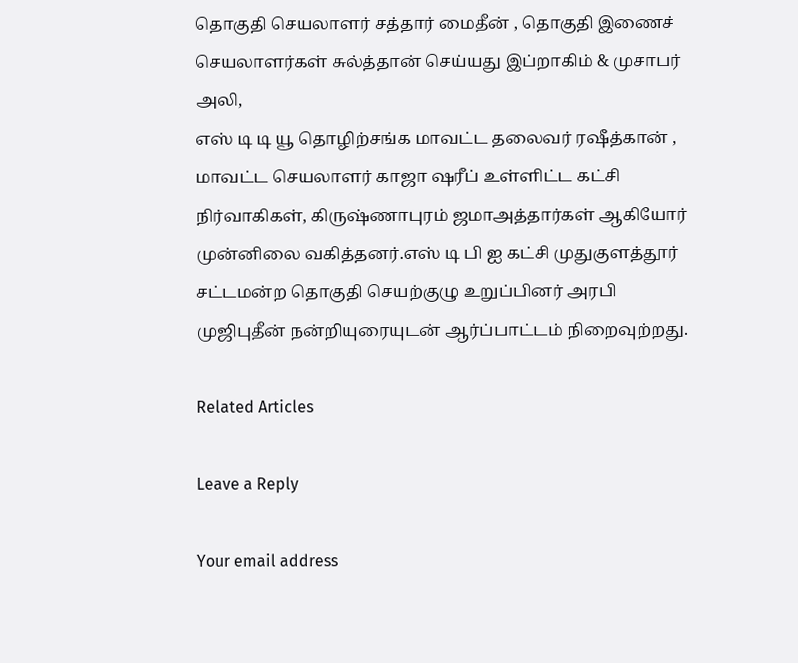தொகுதி செயலாளர் சத்தார் மைதீன் , தொகுதி இணைச் செயலாளர்கள் சுல்த்தான் செய்யது இப்றாகிம் & முசாபர் அலி,
எஸ் டி டி யூ தொழிற்சங்க மாவட்ட தலைவர் ரஷீத்கான் , மாவட்ட செயலாளர் காஜா ஷரீப் உள்ளிட்ட கட்சி நிர்வாகிகள், கிருஷ்ணாபுரம் ஜமாஅத்தார்கள் ஆகியோர் முன்னிலை வகித்தனர்.எஸ் டி பி ஐ கட்சி முதுகுளத்தூர் சட்டமன்ற தொகுதி செயற்குழு உறுப்பினர் அரபி முஜிபுதீன் நன்றியுரையுடன் ஆர்ப்பாட்டம் நிறைவுற்றது.

Related Articles

Leave a Reply

Your email address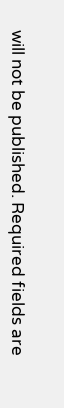will not be published. Required fields are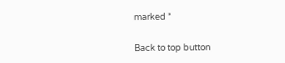marked *

Back to top button